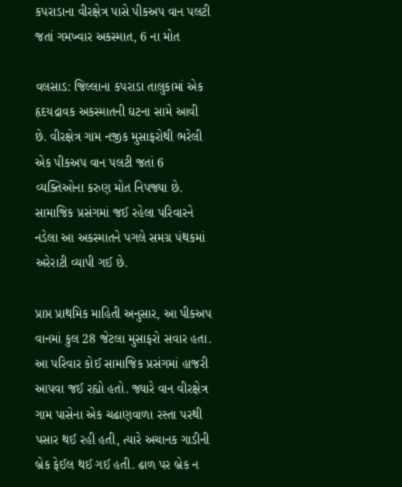કપરાડાના વીરક્ષેત્ર પાસે પીકઅપ વાન પલટી જતાં ગમખ્વાર અકસ્માત, 6 ના મોત

વલસાડ: જિલ્લાના કપરાડા તાલુકામાં એક હૃદયદ્રાવક અકસ્માતની ઘટના સામે આવી છે. વીરક્ષેત્ર ગામ નજીક મુસાફરોથી ભરેલી એક પીકઅપ વાન પલટી જતાં 6 વ્યક્તિઓના કરુણ મોત નિપજ્યા છે. સામાજિક પ્રસંગમાં જઈ રહેલા પરિવારને નડેલા આ અકસ્માતને પગલે સમગ્ર પંથકમાં અરેરાટી વ્યાપી ગઈ છે.

પ્રાપ્ત પ્રાથમિક માહિતી અનુસાર, આ પીકઅપ વાનમાં કુલ 28 જેટલા મુસાફરો સવાર હતા. આ પરિવાર કોઈ સામાજિક પ્રસંગમાં હાજરી આપવા જઈ રહ્યો હતો. જ્યારે વાન વીરક્ષેત્ર ગામ પાસેના એક ચઢાણવાળા રસ્તા પરથી પસાર થઈ રહી હતી, ત્યારે અચાનક ગાડીની બ્રેક ફેઈલ થઈ ગઈ હતી. ઢાળ પર બ્રેક ન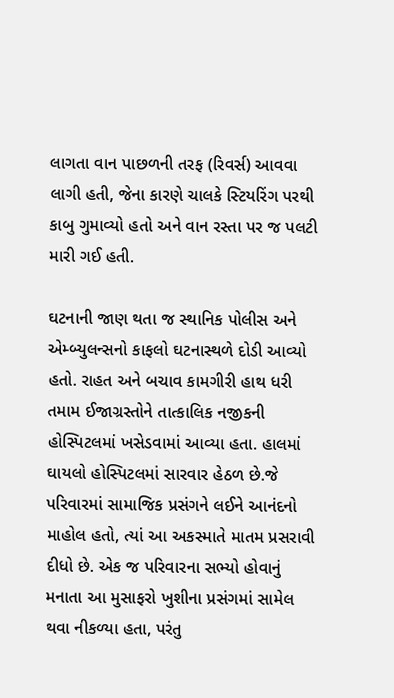લાગતા વાન પાછળની તરફ (રિવર્સ) આવવા લાગી હતી, જેના કારણે ચાલકે સ્ટિયરિંગ પરથી કાબુ ગુમાવ્યો હતો અને વાન રસ્તા પર જ પલટી મારી ગઈ હતી.

ઘટનાની જાણ થતા જ સ્થાનિક પોલીસ અને એમ્બ્યુલન્સનો કાફલો ઘટનાસ્થળે દોડી આવ્યો હતો. રાહત અને બચાવ કામગીરી હાથ ધરી તમામ ઈજાગ્રસ્તોને તાત્કાલિક નજીકની હોસ્પિટલમાં ખસેડવામાં આવ્યા હતા. હાલમાં ઘાયલો હોસ્પિટલમાં સારવાર હેઠળ છે.જે પરિવારમાં સામાજિક પ્રસંગને લઈને આનંદનો માહોલ હતો, ત્યાં આ અકસ્માતે માતમ પ્રસરાવી દીધો છે. એક જ પરિવારના સભ્યો હોવાનું મનાતા આ મુસાફરો ખુશીના પ્રસંગમાં સામેલ થવા નીકળ્યા હતા, પરંતુ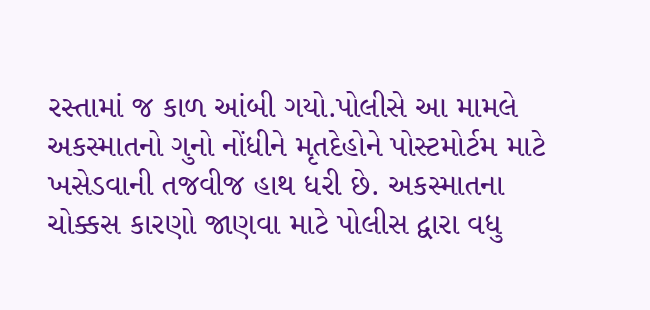રસ્તામાં જ કાળ આંબી ગયો.પોલીસે આ મામલે અકસ્માતનો ગુનો નોંધીને મૃતદેહોને પોસ્ટમોર્ટમ માટે ખસેડવાની તજવીજ હાથ ધરી છે. અકસ્માતના ચોક્કસ કારણો જાણવા માટે પોલીસ દ્વારા વધુ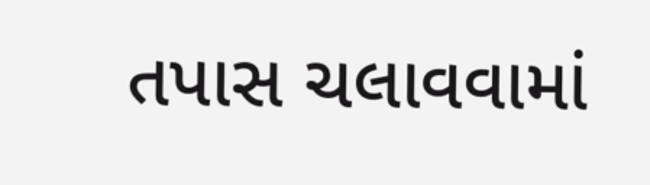તપાસ ચલાવવામાં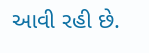આવી રહી છે.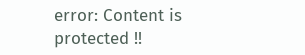error: Content is protected !!